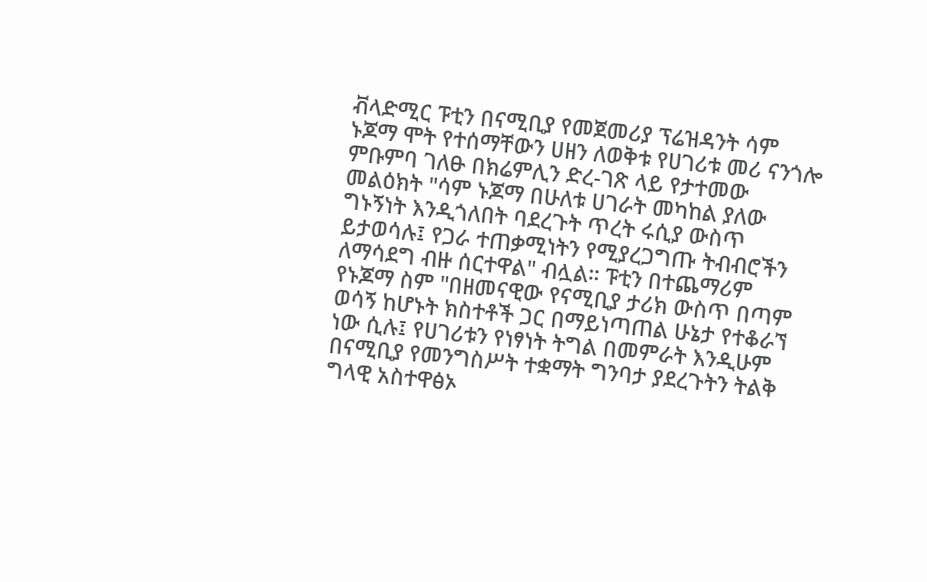ቭላድሚር ፑቲን በናሚቢያ የመጀመሪያ ፕሬዝዳንት ሳም ኑጆማ ሞት የተሰማቸውን ሀዘን ለወቅቱ የሀገሪቱ መሪ ናንጎሎ ምቡምባ ገለፁ በክሬምሊን ድረ-ገጽ ላይ የታተመው መልዕክት "ሳም ኑጆማ በሁለቱ ሀገራት መካከል ያለው ግኑኝነት እንዲጎለበት ባደረጉት ጥረት ሩሲያ ውስጥ ይታወሳሉ፤ የጋራ ተጠቃሚነትን የሚያረጋግጡ ትብብሮችን ለማሳደግ ብዙ ሰርተዋል" ብሏል። ፑቲን በተጨማሪም የኑጆማ ስም "በዘመናዊው የናሚቢያ ታሪክ ውስጥ በጣም ወሳኝ ከሆኑት ክስተቶች ጋር በማይነጣጠል ሁኔታ የተቆራኘ ነው ሲሉ፤ የሀገሪቱን የነፃነት ትግል በመምራት እንዲሁም በናሚቢያ የመንግስሥት ተቋማት ግንባታ ያደረጉትን ትልቅ ግላዊ አስተዋፅኦ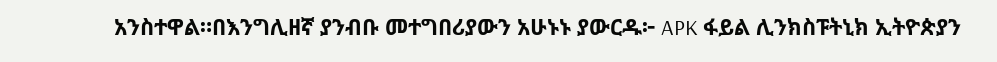አንስተዋል።በእንግሊዘኛ ያንብቡ መተግበሪያውን አሁኑኑ ያውርዱ፦ APK ፋይል ሊንክስፑትኒክ ኢትዮጵያን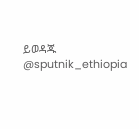ይወዳጁ @sputnik_ethiopia